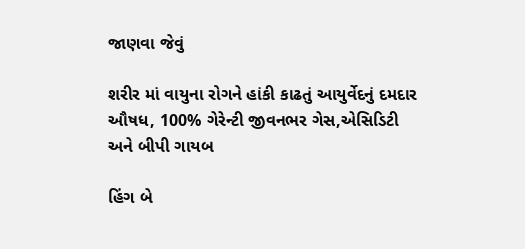જાણવા જેવું

શરીર માં વાયુના રોગને હાંકી કાઢતું આયુર્વેદનું દમદાર ઔષધ, 100% ગેરેન્ટી જીવનભર ગેસ,એસિડિટી અને બીપી ગાયબ

હિંગ બે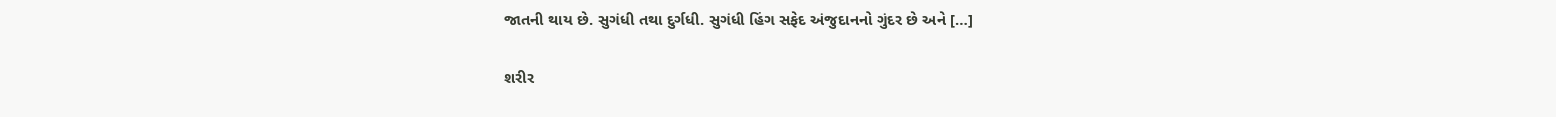જાતની થાય છે. સુગંધી તથા દુર્ગધી. સુગંધી હિંગ સફેદ અંજુદાનનો ગુંદર છે અને […]

શરીર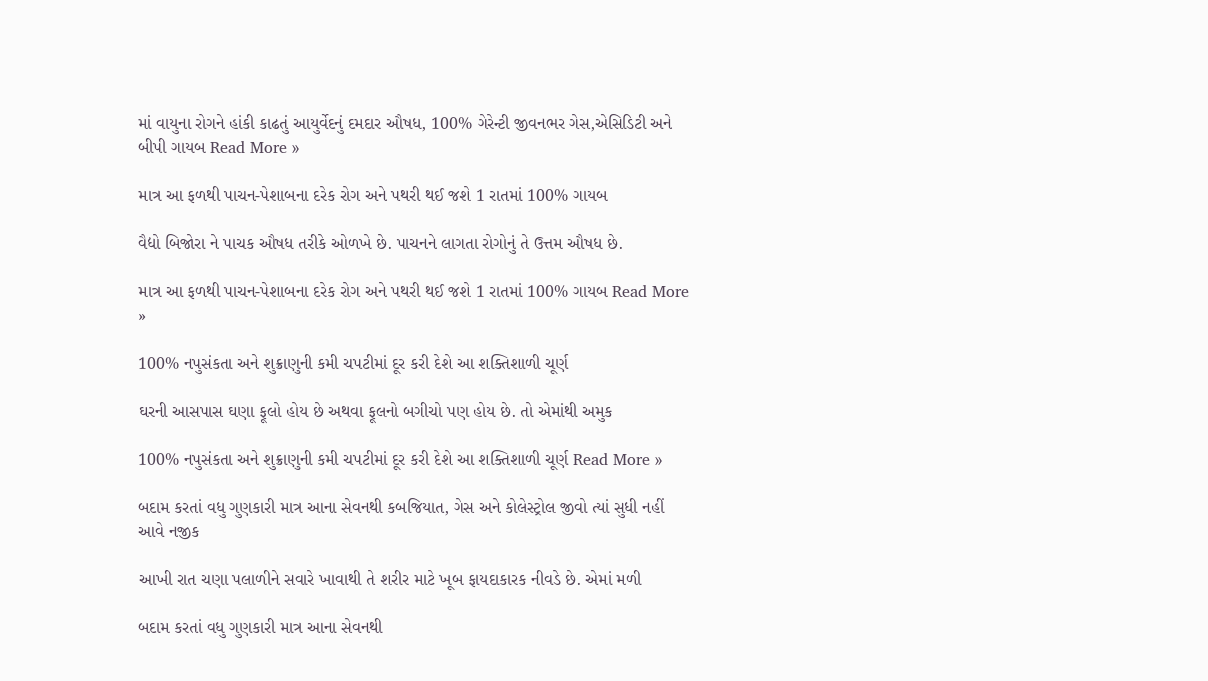માં વાયુના રોગને હાંકી કાઢતું આયુર્વેદનું દમદાર ઔષધ, 100% ગેરેન્ટી જીવનભર ગેસ,એસિડિટી અને બીપી ગાયબ Read More »

માત્ર આ ફળથી પાચન-પેશાબના દરેક રોગ અને પથરી થઈ જશે 1 રાતમાં 100% ગાયબ

વૈદ્યો બિજોરા ને પાચક ઔષધ તરીકે ઓળખે છે. પાચનને લાગતા રોગોનું તે ઉત્તમ ઔષધ છે.

માત્ર આ ફળથી પાચન-પેશાબના દરેક રોગ અને પથરી થઈ જશે 1 રાતમાં 100% ગાયબ Read More »

100% નપુસંકતા અને શુક્રાણુની કમી ચપટીમાં દૂર કરી દેશે આ શક્તિશાળી ચૂર્ણ

ઘરની આસપાસ ઘણા ફૂલો હોય છે અથવા ફૂલનો બગીચો પણ હોય છે. તો એમાંથી અમુક

100% નપુસંકતા અને શુક્રાણુની કમી ચપટીમાં દૂર કરી દેશે આ શક્તિશાળી ચૂર્ણ Read More »

બદામ કરતાં વધુ ગુણકારી માત્ર આના સેવનથી કબજિયાત, ગેસ અને કોલેસ્ટ્રોલ જીવો ત્યાં સુધી નહીં આવે નજીક

આખી રાત ચણા પલાળીને સવારે ખાવાથી તે શરીર માટે ખૂબ ફાયદાકારક નીવડે છે. એમાં મળી

બદામ કરતાં વધુ ગુણકારી માત્ર આના સેવનથી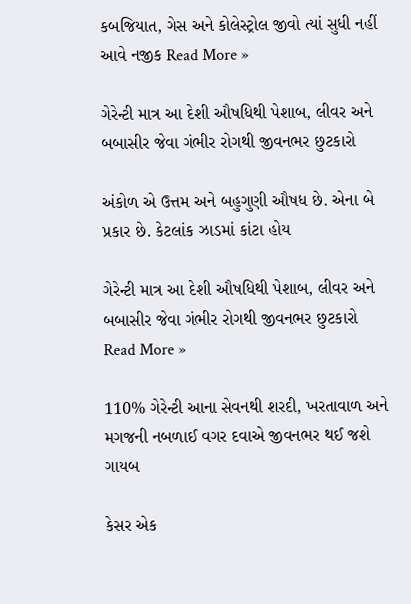કબજિયાત, ગેસ અને કોલેસ્ટ્રોલ જીવો ત્યાં સુધી નહીં આવે નજીક Read More »

ગેરેન્ટી માત્ર આ દેશી ઔષધિથી પેશાબ, લીવર અને બબાસીર જેવા ગંભીર રોગથી જીવનભર છુટકારો

અંકોળ એ ઉત્તમ અને બહુગુણી ઔષધ છે. એના બે પ્રકાર છે. કેટલાંક ઝાડમાં કાંટા હોય

ગેરેન્ટી માત્ર આ દેશી ઔષધિથી પેશાબ, લીવર અને બબાસીર જેવા ગંભીર રોગથી જીવનભર છુટકારો Read More »

110% ગેરેન્ટી આના સેવનથી શરદી, ખરતાવાળ અને મગજની નબળાઈ વગર દવાએ જીવનભર થઈ જશે ગાયબ

કેસર એક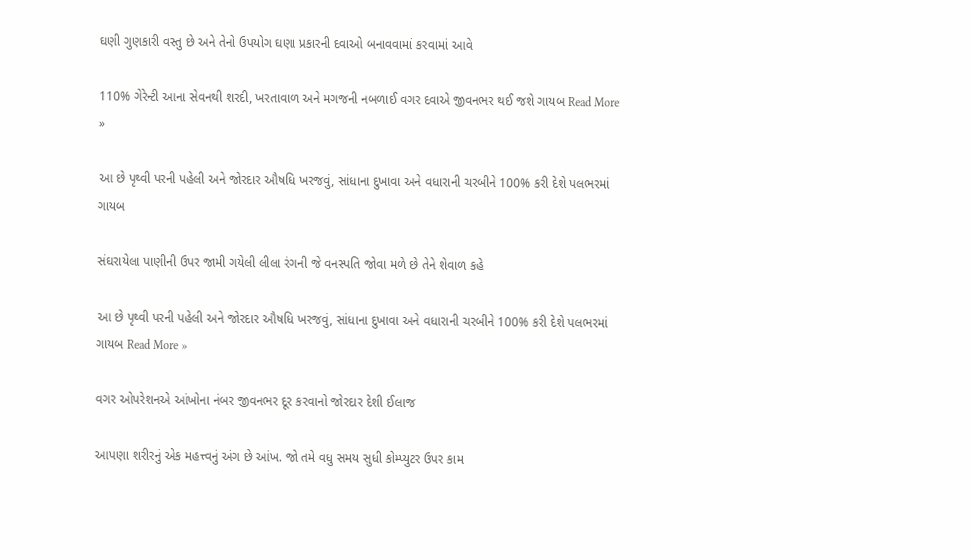ઘણી ગુણકારી વસ્તુ છે અને તેનો ઉપયોગ ઘણા પ્રકારની દવાઓ બનાવવામાં કરવામાં આવે

110% ગેરેન્ટી આના સેવનથી શરદી, ખરતાવાળ અને મગજની નબળાઈ વગર દવાએ જીવનભર થઈ જશે ગાયબ Read More »

આ છે પૃથ્વી પરની પહેલી અને જોરદાર ઔષધિ ખરજવું, સાંધાના દુખાવા અને વધારાની ચરબીને 100% કરી દેશે પલભરમાં ગાયબ

સંઘરાયેલા પાણીની ઉપર જામી ગયેલી લીલા રંગની જે વનસ્પતિ જોવા મળે છે તેને શેવાળ કહે

આ છે પૃથ્વી પરની પહેલી અને જોરદાર ઔષધિ ખરજવું, સાંધાના દુખાવા અને વધારાની ચરબીને 100% કરી દેશે પલભરમાં ગાયબ Read More »

વગર ઓપરેશનએ આંખોના નંબર જીવનભર દૂર કરવાનો જોરદાર દેશી ઈલાજ

આપણા શરીરનું એક મહત્ત્વનું અંગ છે આંખ. જો તમે વધુ સમય સુધી કોમ્પ્યુટર ઉપર કામ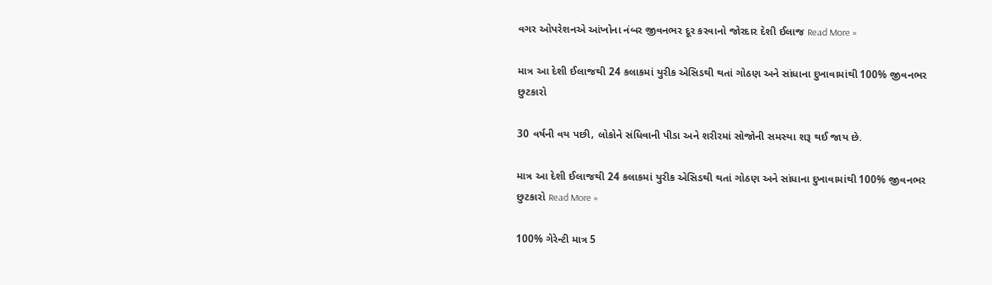વગર ઓપરેશનએ આંખોના નંબર જીવનભર દૂર કરવાનો જોરદાર દેશી ઈલાજ Read More »

માત્ર આ દેશી ઈલાજથી 24 કલાકમાં યુરીક એસિડથી થતાં ગોઠણ અને સાંધાના દુખાવામાંથી 100% જીવનભર છુટકારો

30 વર્ષની વય પછી, લોકોને સંધિવાની પીડા અને શરીરમાં સોજોની સમસ્યા શરૂ થઈ જાય છે.

માત્ર આ દેશી ઈલાજથી 24 કલાકમાં યુરીક એસિડથી થતાં ગોઠણ અને સાંધાના દુખાવામાંથી 100% જીવનભર છુટકારો Read More »

100% ગેરેન્ટી માત્ર 5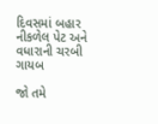દિવસમાં બહાર નીકળેલ પેટ અને વધારાની ચરબી ગાયબ

જો તમે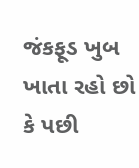જંકફૂડ ખુબ ખાતા રહો છો કે પછી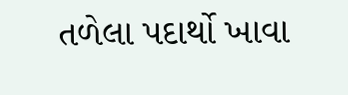તળેલા પદાર્થો ખાવા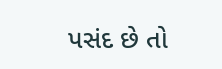પસંદ છે તો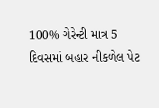100% ગેરેન્ટી માત્ર 5 દિવસમાં બહાર નીકળેલ પેટ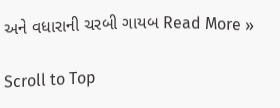અને વધારાની ચરબી ગાયબ Read More »

Scroll to Top